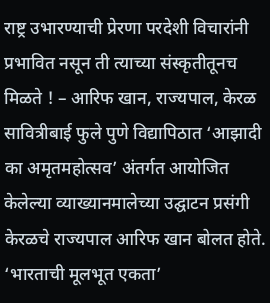राष्ट्र उभारण्याची प्रेरणा परदेशी विचारांनी प्रभावित नसून ती त्याच्या संस्कृतीतूनच मिळते ! – आरिफ खान, राज्यपाल, केरळ
सावित्रीबाई फुले पुणे विद्यापिठात ‘आझादी का अमृतमहोत्सव’ अंतर्गत आयोजित केलेल्या व्याख्यानमालेच्या उद्घाटन प्रसंगी केरळचे राज्यपाल आरिफ खान बोलत होते. ‘भारताची मूलभूत एकता’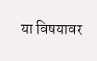या विषयावर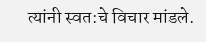त्यांनी स्वत:चे विचार मांडले.